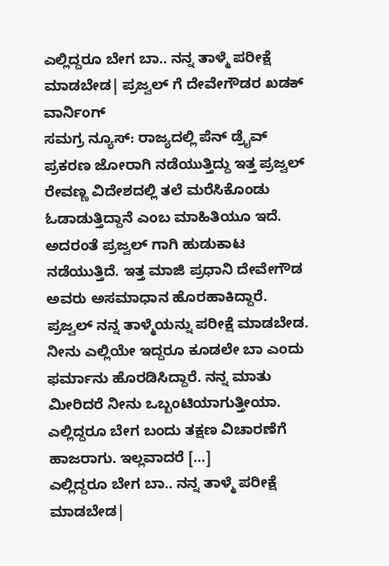ಎಲ್ಲಿದ್ದರೂ ಬೇಗ ಬಾ.. ನನ್ನ ತಾಳ್ಮೆ ಪರೀಕ್ಷೆ ಮಾಡಬೇಡ| ಪ್ರಜ್ವಲ್ ಗೆ ದೇವೇಗೌಡರ ಖಡಕ್ ವಾರ್ನಿಂಗ್
ಸಮಗ್ರ ನ್ಯೂಸ್: ರಾಜ್ಯದಲ್ಲಿ ಪೆನ್ ಡ್ರೈವ್ ಪ್ರಕರಣ ಜೋರಾಗಿ ನಡೆಯುತ್ತಿದ್ದು ಇತ್ತ ಪ್ರಜ್ವಲ್ ರೇವಣ್ಣ ವಿದೇಶದಲ್ಲಿ ತಲೆ ಮರೆಸಿಕೊಂಡು ಓಡಾಡುತ್ತಿದ್ದಾನೆ ಎಂಬ ಮಾಹಿತಿಯೂ ಇದೆ. ಅದರಂತೆ ಪ್ರಜ್ವಲ್ ಗಾಗಿ ಹುಡುಕಾಟ ನಡೆಯುತ್ತಿದೆ. ಇತ್ತ ಮಾಜಿ ಪ್ರಧಾನಿ ದೇವೇಗೌಡ ಅವರು ಅಸಮಾಧಾನ ಹೊರಹಾಕಿದ್ದಾರೆ. ಪ್ರಜ್ವಲ್ ನನ್ನ ತಾಳ್ಮೆಯನ್ನು ಪರೀಕ್ಷೆ ಮಾಡಬೇಡ. ನೀನು ಎಲ್ಲಿಯೇ ಇದ್ದರೂ ಕೂಡಲೇ ಬಾ ಎಂದು ಫರ್ಮಾನು ಹೊರಡಿಸಿದ್ದಾರೆ. ನನ್ನ ಮಾತು ಮೀರಿದರೆ ನೀನು ಒಬ್ಬಂಟಿಯಾಗುತ್ತೀಯಾ. ಎಲ್ಲಿದ್ದರೂ ಬೇಗ ಬಂದು ತಕ್ಷಣ ವಿಚಾರಣೆಗೆ ಹಾಜರಾಗು. ಇಲ್ಲವಾದರೆ […]
ಎಲ್ಲಿದ್ದರೂ ಬೇಗ ಬಾ.. ನನ್ನ ತಾಳ್ಮೆ ಪರೀಕ್ಷೆ ಮಾಡಬೇಡ|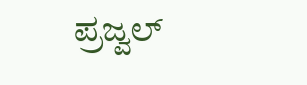ಪ್ರಜ್ವಲ್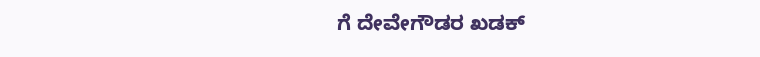ಗೆ ದೇವೇಗೌಡರ ಖಡಕ್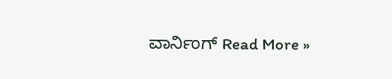ವಾರ್ನಿಂಗ್ Read More »